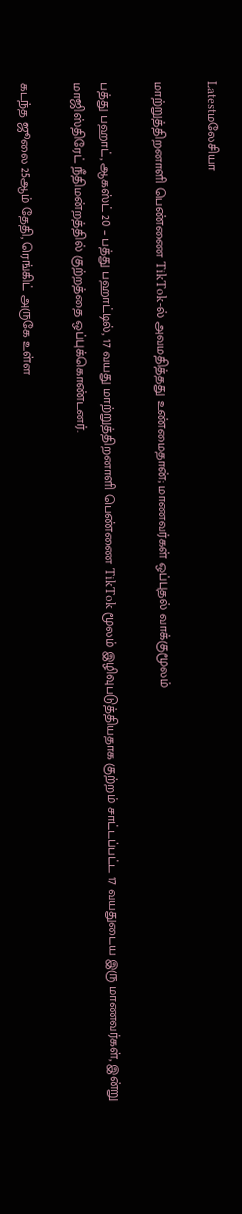Latestமலேசியா

மாற்றுத்திறனாளி பெண்ணை TikTok-ல் அவமதித்தது உண்மைதான்; மாணவர்கள் ஒப்புதல் வாக்குமூலம்

பத்து பஹாட், ஆகஸ்ட் 20 – பத்து பஹாட்டில், 17 வயது மாற்றுத்திறனாளி பெண்ணை TikTok மூலம் இழிவுபடுத்தியதாக குற்றம் சாட்டப்பட்ட 17 வயதுடைய இரு மாணவர்கள், இன்று மாஜிஸ்திரேட் நீதிமன்றத்தில் குற்றத்தை ஒப்புக்கொண்டனர்.

கடந்த ஜூலை 25ஆம் தேதி, ரெங்கிட் அருகே உள்ள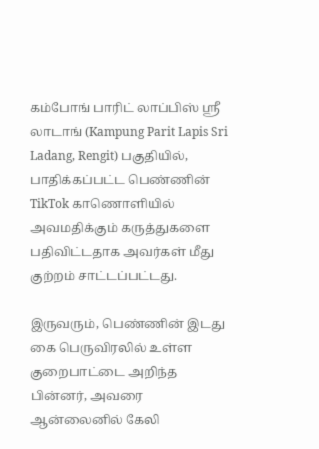கம்போங் பாரிட் லாப்பிஸ் ஸ்ரீ லாடாங் (Kampung Parit Lapis Sri Ladang, Rengit) பகுதியில், பாதிக்கப்பட்ட பெண்ணின் TikTok காணொளியில் அவமதிக்கும் கருத்துகளை பதிவிட்டதாக அவர்கள் மீது குற்றம் சாட்டப்பட்டது.

இருவரும், பெண்ணின் இடது கை பெருவிரலில் உள்ள குறைபாட்டை அறிந்த பின்னர், அவரை ஆன்லைனில் கேலி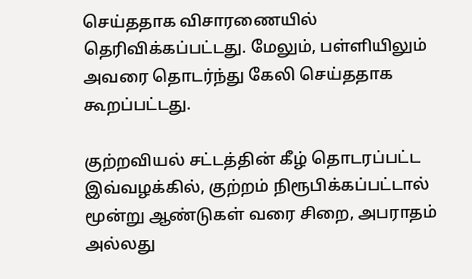செய்ததாக விசாரணையில் தெரிவிக்கப்பட்டது. மேலும், பள்ளியிலும் அவரை தொடர்ந்து கேலி செய்ததாக கூறப்பட்டது.

குற்றவியல் சட்டத்தின் கீழ் தொடரப்பட்ட இவ்வழக்கில், குற்றம் நிரூபிக்கப்பட்டால் மூன்று ஆண்டுகள் வரை சிறை, அபராதம் அல்லது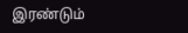இரண்டும்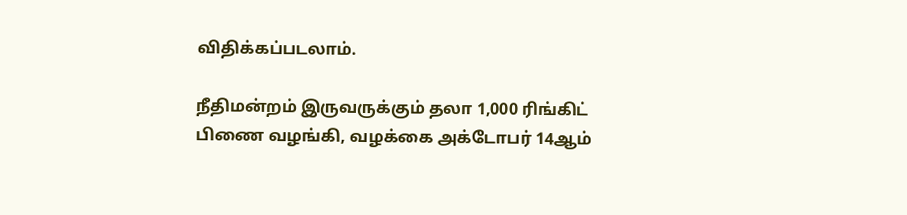விதிக்கப்படலாம்.

நீதிமன்றம் இருவருக்கும் தலா 1,000 ரிங்கிட் பிணை வழங்கி, வழக்கை அக்டோபர் 14ஆம்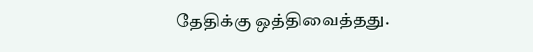தேதிக்கு ஒத்திவைத்தது.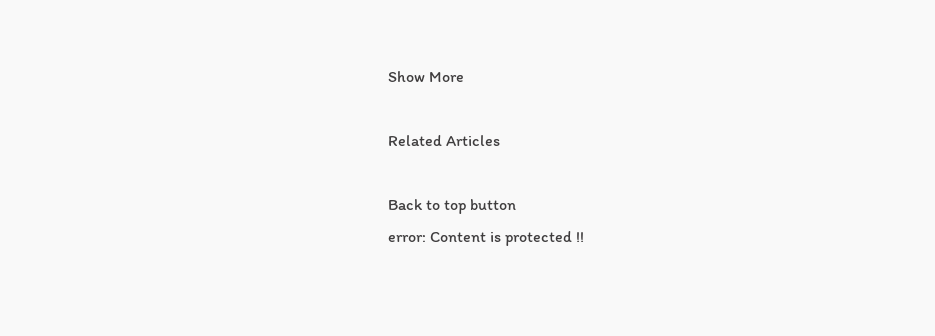Show More

Related Articles

Back to top button
error: Content is protected !!